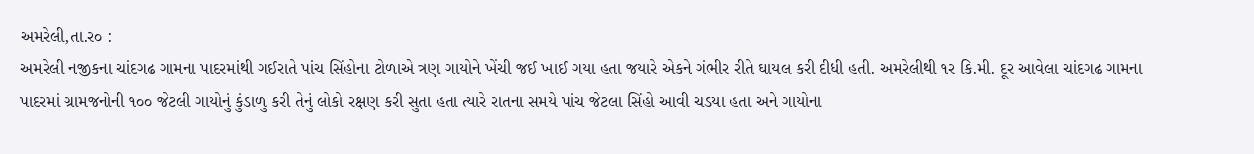અમરેલી,તા.ર૦ :
અમરેલી નજીકના ચાંદગઢ ગામના પાદરમાંથી ગઈરાતે પાંચ સિંહોના ટોળાએ ત્રણ ગાયોને ખેંચી જઈ ખાઈ ગયા હતા જયારે એકને ગંભીર રીતે ઘાયલ કરી દીધી હતી. અમરેલીથી ૧ર કિ.મી. દૂર આવેલા ચાંદગઢ ગામના પાદરમાં ગ્રામજનોની ૧૦૦ જેટલી ગાયોનું કુંડાળુ કરી તેનું લોકો રક્ષણ કરી સુતા હતા ત્યારે રાતના સમયે પાંચ જેટલા સિંહો આવી ચડયા હતા અને ગાયોના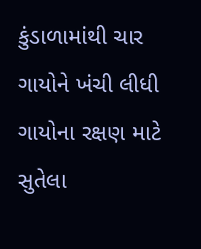કુંડાળામાંથી ચાર ગાયોને ખંચી લીધી ગાયોના રક્ષણ માટે સુતેલા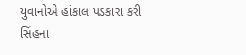યુવાનોએ હાંકાલ પડકારા કરી સિંહના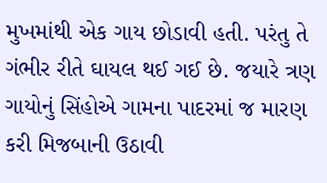મુખમાંથી એક ગાય છોડાવી હતી. પરંતુ તે ગંભીર રીતે ઘાયલ થઈ ગઈ છે. જયારે ત્રણ ગાયોનું સિંહોએ ગામના પાદરમાં જ મારણ કરી મિજબાની ઉઠાવી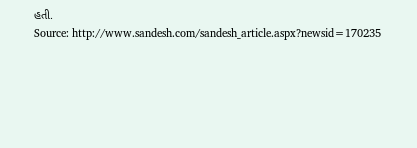હતી.
Source: http://www.sandesh.com/sandesh_article.aspx?newsid=170235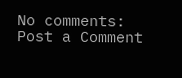No comments:
Post a Comment